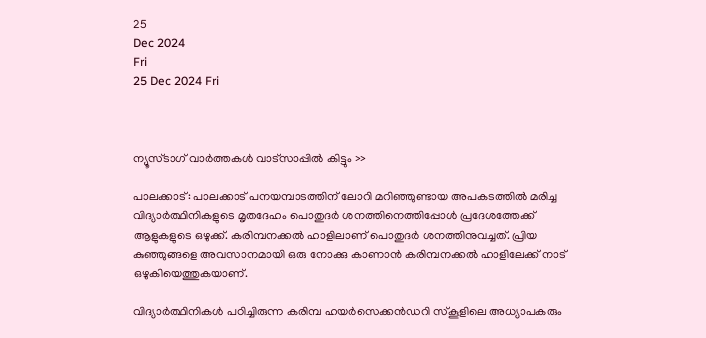25
Dec 2024
Fri
25 Dec 2024 Fri



ന്യൂസ്ടാഗ് വാര്‍ത്തകള്‍ വാട്‌സാപ്പില്‍ കിട്ടും >>

പാലക്കാട്: പാലക്കാട് പനയമ്പാടത്തിന് ലോറി മറിഞ്ഞുണ്ടായ അപകടത്തില്‍ മരിച്ച വിദ്യാര്‍ത്ഥിനികളുടെ മൃതദേഹം പൊതുദര്‍ ശനത്തിനെത്തിപ്പോൾ പ്രദേശത്തേക്ക് ആളുകളുടെ ഒഴുക്ക്. കരിമ്പനക്കല്‍ ഹാളിലാണ് പൊതുദര്‍ ശനത്തിനുവച്ചത്. പ്രിയ കുഞ്ഞുങ്ങളെ അവസാനമായി ഒരു നോക്കു കാണാന്‍ കരിമ്പനക്കല്‍ ഹാളിലേക്ക് നാട് ഒഴുകിയെത്തുകയാണ്.

വിദ്യാര്‍ത്ഥിനികള്‍ പഠിച്ചിരുന്ന കരിമ്പ ഹയര്‍സെക്കന്‍ഡറി സ്‌കൂളിലെ അധ്യാപകരും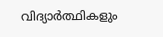വിദ്യാര്‍ത്ഥികളും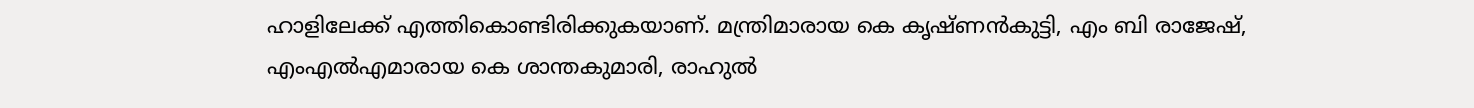ഹാളിലേക്ക് എത്തികൊണ്ടിരിക്കുകയാണ്. മന്ത്രിമാരായ കെ കൃഷ്ണൻകുട്ടി, എം ബി രാജേഷ്, എംഎൽഎമാരായ കെ ശാന്തകുമാരി, രാഹുൽ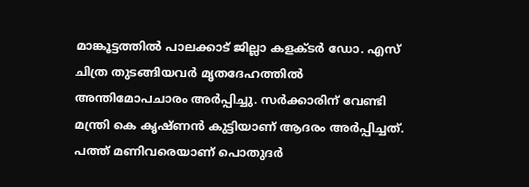മാങ്കൂട്ടത്തിൽ പാലക്കാട് ജില്ലാ കളക്ടർ ഡോ. എസ് ചിത്ര തുടങ്ങിയവർ മൃതദേഹത്തിൽ അന്തിമോപചാരം അർപ്പിച്ചു. സർക്കാരിന് വേണ്ടി മന്ത്രി കെ കൃഷ്ണൻ കുട്ടിയാണ് ആദരം അർപ്പിച്ചത്. പത്ത് മണിവരെയാണ് പൊതുദര്‍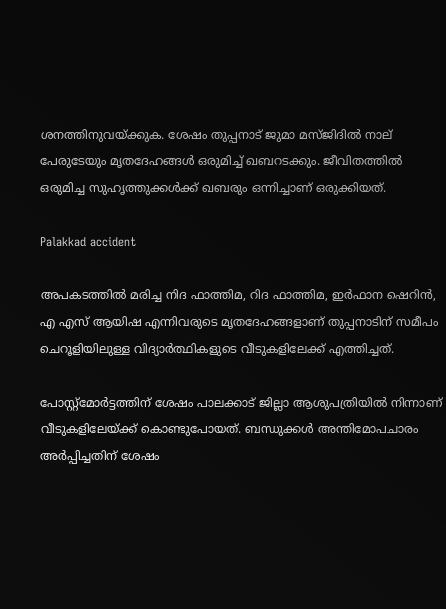ശനത്തിനുവയ്ക്കുക. ശേഷം തുപ്പനാട് ജുമാ മസ്ജിദില്‍ നാല് പേരുടേയും മൃതദേഹങ്ങള്‍ ഒരുമിച്ച് ഖബറടക്കും. ജീവിതത്തിൽ ഒരുമിച്ച സുഹൃത്തുക്കൾക്ക് ഖബരും ഒന്നിച്ചാണ് ഒരുക്കിയത്.

Palakkad accident

അപകടത്തില്‍ മരിച്ച നിദ ഫാത്തിമ, റിദ ഫാത്തിമ, ഇര്‍ഫാന ഷെറിന്‍, എ എസ് ആയിഷ എന്നിവരുടെ മൃതദേഹങ്ങളാണ് തുപ്പനാടിന് സമീപം ചെറൂളിയിലുള്ള വിദ്യാര്‍ത്ഥികളുടെ വീടുകളിലേക്ക് എത്തിച്ചത്.

പോസ്റ്റ്മോര്‍ട്ടത്തിന് ശേഷം പാലക്കാട് ജില്ലാ ആശുപത്രിയില്‍ നിന്നാണ് വീടുകളിലേയ്ക്ക് കൊണ്ടുപോയത്. ബന്ധുക്കള്‍ അന്തിമോപചാരം അര്‍പ്പിച്ചതിന് ശേഷം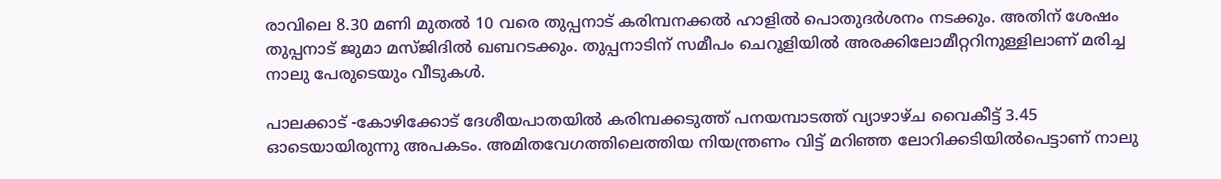രാവിലെ 8.30 മണി മുതല്‍ 10 വരെ തുപ്പനാട് കരിമ്പനക്കല്‍ ഹാളില്‍ പൊതുദര്‍ശനം നടക്കും. അതിന് ശേഷം തുപ്പനാട് ജുമാ മസ്ജിദില്‍ ഖബറടക്കും. തുപ്പനാടിന് സമീപം ചെറൂളിയില്‍ അരക്കിലോമീറ്ററിനുള്ളിലാണ് മരിച്ച നാലു പേരുടെയും വീടുകള്‍.

പാലക്കാട് -കോഴിക്കോട് ദേശീയപാതയില്‍ കരിമ്പക്കടുത്ത് പനയമ്പാടത്ത് വ്യാഴാഴ്ച വൈകീട്ട് 3.45 ഓടെയായിരുന്നു അപകടം. അമിതവേഗത്തിലെത്തിയ നിയന്ത്രണം വിട്ട് മറിഞ്ഞ ലോറിക്കടിയില്‍പെട്ടാണ് നാലു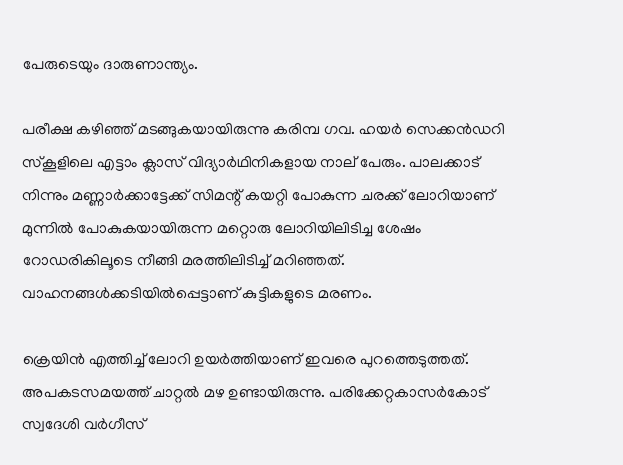പേരുടെയും ദാരുണാന്ത്യം.

പരീക്ഷ കഴിഞ്ഞ് മടങ്ങുകയായിരുന്നു കരിമ്പ ഗവ. ഹയര്‍ സെക്കന്‍ഡറി സ്‌കൂളിലെ എട്ടാം ക്ലാസ് വിദ്യാര്‍ഥിനികളായ നാല് പേരും. പാലക്കാട് നിന്നും മണ്ണാര്‍ക്കാട്ടേക്ക് സിമന്റ് കയറ്റി പോകുന്ന ചരക്ക് ലോറിയാണ് മുന്നില്‍ പോകുകയായിരുന്ന മറ്റൊരു ലോറിയിലിടിച്ച ശേഷം റോഡരികിലൂടെ നീങ്ങി മരത്തിലിടിച്ച് മറിഞ്ഞത്. വാഹനങ്ങള്‍ക്കടിയില്‍പ്പെട്ടാണ് കുട്ടികളുടെ മരണം.

ക്രെയിന്‍ എത്തിച്ച് ലോറി ഉയര്‍ത്തിയാണ് ഇവരെ പുറത്തെടുത്തത്. അപകടസമയത്ത് ചാറ്റല്‍ മഴ ഉണ്ടായിരുന്നു. പരിക്കേറ്റകാസര്‍കോട് സ്വദേശി വര്‍ഗീസ്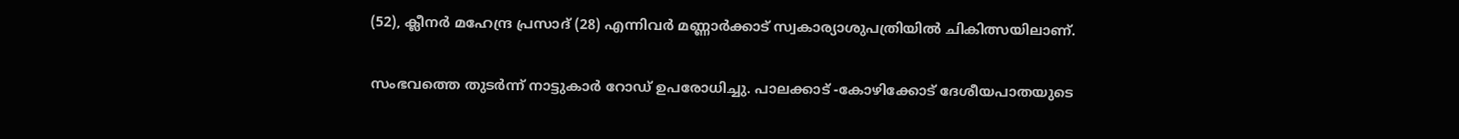(52), ക്ലീനര്‍ മഹേന്ദ്ര പ്രസാദ് (28) എന്നിവര്‍ മണ്ണാര്‍ക്കാട് സ്വകാര്യാശുപത്രിയില്‍ ചികിത്സയിലാണ്.

സംഭവത്തെ തുടര്‍ന്ന് നാട്ടുകാര്‍ റോഡ് ഉപരോധിച്ചു. പാലക്കാട് -കോഴിക്കോട് ദേശീയപാതയുടെ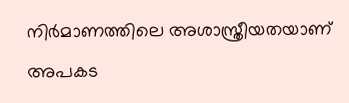നിര്‍മാണത്തിലെ അശാസ്ത്രീയതയാണ് അപകട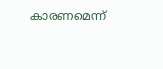കാരണമെന്ന്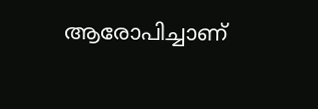ആരോപിച്ചാണ്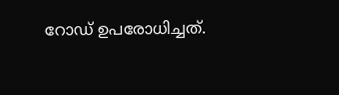റോഡ് ഉപരോധിച്ചത്.